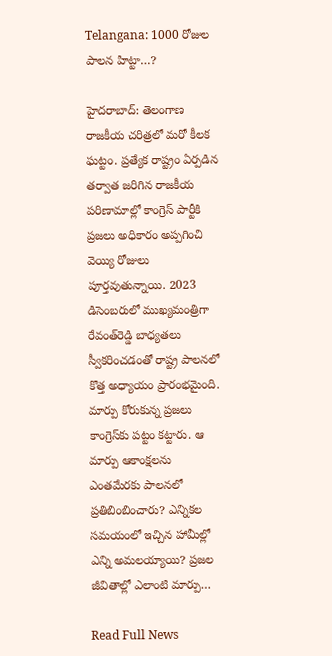Telangana: 1000 రోజుల పాలన హిట్టా…?

హైదరాబాద్‌: తెలంగాణ రాజకీయ చరిత్రలో మరో కీలక ఘట్టం. ప్రత్యేక రాష్ట్రం ఏర్పడిన తర్వాత జరిగిన రాజకీయ పరిణామాల్లో కాంగ్రెస్‌ పార్టీకి ప్రజలు అధికారం అప్పగించి వెయ్యి రోజులు పూర్తవుతున్నాయి. 2023 డిసెంబరులో ముఖ్యమంత్రిగా రేవంత్‌రెడ్డి బాధ్యతలు స్వీకరించడంతో రాష్ట్ర పాలనలో కొత్త అధ్యాయం ప్రారంభమైంది. మార్పు కోరుకున్న ప్రజలు కాంగ్రెస్‌కు పట్టం కట్టారు. ఆ మార్పు ఆకాంక్షలను ఎంతమేరకు పాలనలో ప్రతిబింబించారు? ఎన్నికల సమయంలో ఇచ్చిన హామీల్లో ఎన్ని అమలయ్యాయి? ప్రజల జీవితాల్లో ఎలాంటి మార్పు…

Read Full News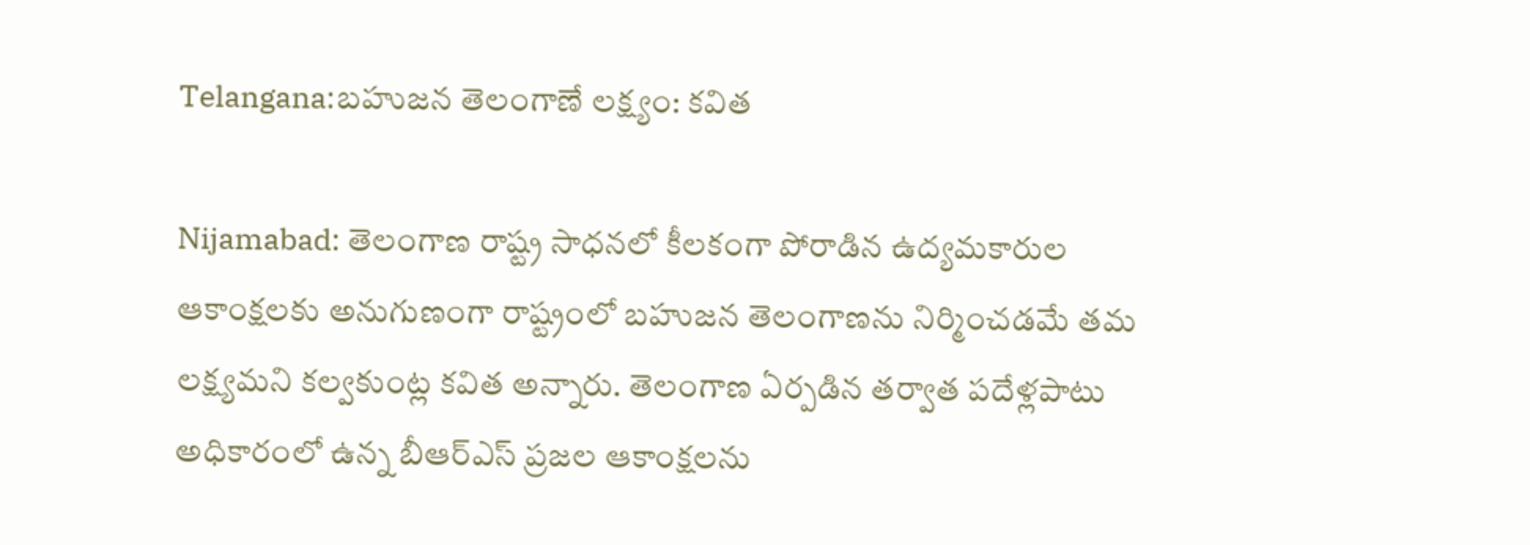Telangana:బహుజన తెలంగాణే లక్ష్యం: కవిత

Nijamabad: తెలంగాణ రాష్ట్ర సాధనలో కీలకంగా పోరాడిన ఉద్యమకారుల ఆకాంక్షలకు అనుగుణంగా రాష్ట్రంలో బహుజన తెలంగాణను నిర్మించడమే తమ లక్ష్యమని కల్వకుంట్ల కవిత అన్నారు. తెలంగాణ ఏర్పడిన తర్వాత పదేళ్లపాటు అధికారంలో ఉన్న బీఆర్‌ఎస్‌ ప్రజల ఆకాంక్షలను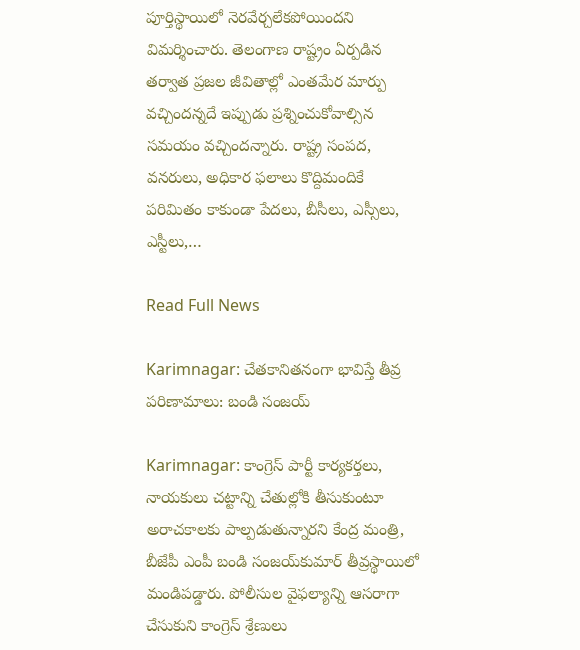పూర్తిస్థాయిలో నెరవేర్చలేకపోయిందని విమర్శించారు. తెలంగాణ రాష్ట్రం ఏర్పడిన తర్వాత ప్రజల జీవితాల్లో ఎంతమేర మార్పు వచ్చిందన్నదే ఇప్పుడు ప్రశ్నించుకోవాల్సిన సమయం వచ్చిందన్నారు. రాష్ట్ర సంపద, వనరులు, అధికార ఫలాలు కొద్దిమందికే పరిమితం కాకుండా పేదలు, బీసీలు, ఎస్సీలు, ఎస్టీలు,…

Read Full News

Karimnagar: చేతకానితనంగా భావిస్తే తీవ్ర పరిణామాలు: బండి సంజయ్‌

Karimnagar: కాంగ్రెస్‌ పార్టీ కార్యకర్తలు, నాయకులు చట్టాన్ని చేతుల్లోకి తీసుకుంటూ అరాచకాలకు పాల్పడుతున్నారని కేంద్ర మంత్రి, బీజేపీ ఎంపీ బండి సంజయ్‌కుమార్‌ తీవ్రస్థాయిలో మండిపడ్డారు. పోలీసుల వైఫల్యాన్ని ఆసరాగా చేసుకుని కాంగ్రెస్‌ శ్రేణులు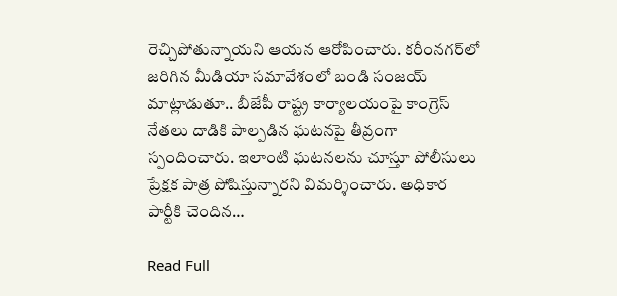రెచ్చిపోతున్నాయని ఆయన ఆరోపించారు. కరీంనగర్‌లో జరిగిన మీడియా సమావేశంలో బండి సంజయ్‌ మాట్లాడుతూ.. బీజేపీ రాష్ట్ర కార్యాలయంపై కాంగ్రెస్‌ నేతలు దాడికి పాల్పడిన ఘటనపై తీవ్రంగా స్పందించారు. ఇలాంటి ఘటనలను చూస్తూ పోలీసులు ప్రేక్షక పాత్ర పోషిస్తున్నారని విమర్శించారు. అధికార పార్టీకి చెందిన…

Read Full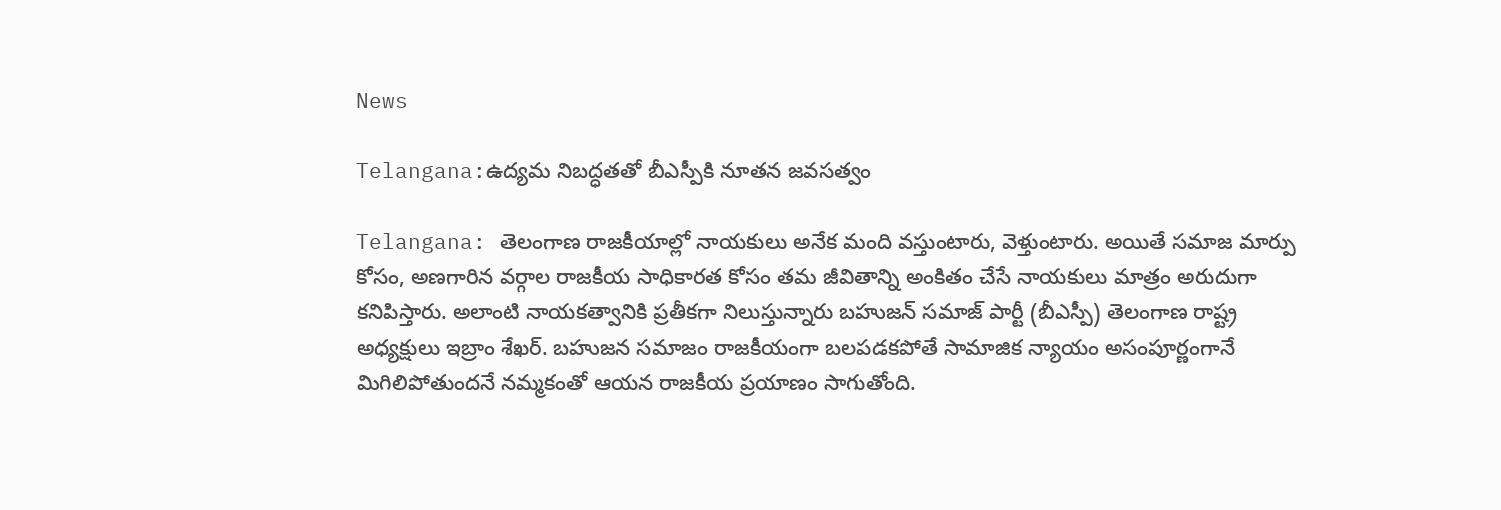News

Telangana:ఉద్యమ నిబద్ధతతో బీఎస్పీకి నూతన జవసత్వం

Telangana: తెలంగాణ రాజకీయాల్లో నాయకులు అనేక మంది వస్తుంటారు, వెళ్తుంటారు. అయితే సమాజ మార్పు కోసం, అణగారిన వర్గాల రాజకీయ సాధికారత కోసం తమ జీవితాన్ని అంకితం చేసే నాయకులు మాత్రం అరుదుగా కనిపిస్తారు. అలాంటి నాయకత్వానికి ప్రతీకగా నిలుస్తున్నారు బహుజన్ సమాజ్ పార్టీ (బీఎస్పీ) తెలంగాణ రాష్ట్ర అధ్యక్షులు ఇబ్రాం శేఖర్. బహుజన సమాజం రాజకీయంగా బలపడకపోతే సామాజిక న్యాయం అసంపూర్ణంగానే మిగిలిపోతుందనే నమ్మకంతో ఆయన రాజకీయ ప్రయాణం సాగుతోంది.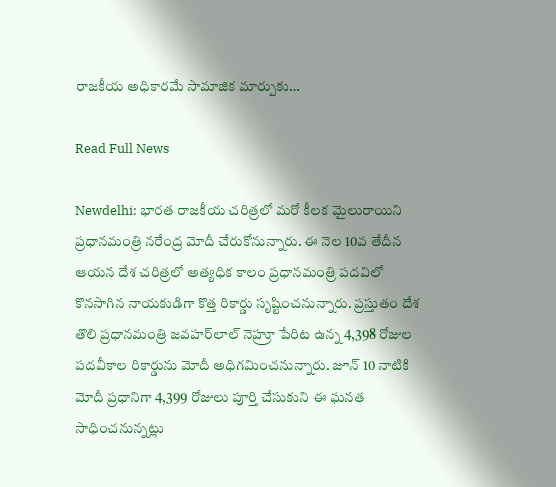రాజకీయ అధికారమే సామాజిక మార్పుకు…

Read Full News

Newdelhi: భారత రాజకీయ చరిత్రలో మరో కీలక మైలురాయిని ప్రధానమంత్రి నరేంద్ర మోదీ చేరుకోనున్నారు. ఈ నెల 10వ తేదీన ఆయన దేశ చరిత్రలో అత్యధిక కాలం ప్రధానమంత్రి పదవిలో కొనసాగిన నాయకుడిగా కొత్త రికార్డు సృష్టించనున్నారు. ప్రస్తుతం దేశ తొలి ప్రధానమంత్రి జవహర్‌లాల్ నెహ్రూ పేరిట ఉన్న 4,398 రోజుల పదవీకాల రికార్డును మోదీ అధిగమించనున్నారు. జూన్ 10 నాటికి మోదీ ప్రధానిగా 4,399 రోజులు పూర్తి చేసుకుని ఈ ఘనత సాధించనున్నట్లు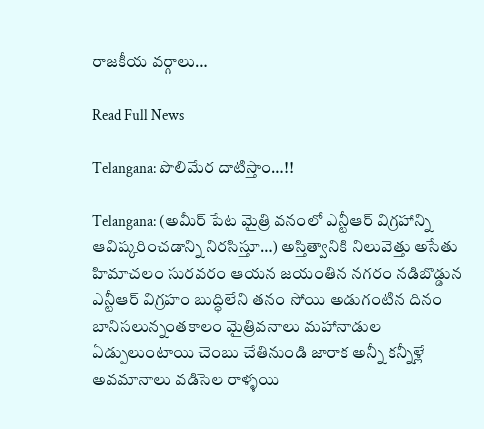రాజకీయ వర్గాలు…

Read Full News

Telangana: పొలిమేర దాటిస్తాం…!!

Telangana: (అమీర్ పేట మైత్రి వనంలో ఎన్టీఆర్ విగ్రహాన్ని ఆవిష్కరించడాన్ని నిరసిస్తూ…) అస్తిత్వానికి నిలువెత్తు అసేతు హిమాచలం సురవరం ఆయన జయంతిన నగరం నడిబొడ్డున ఎన్టీఆర్ విగ్రహం బుద్ధిలేని తనం సోయి అడుగంటిన దినం బానిసలున్నంతకాలం మైత్రివనాలు మహానాడుల ఏడ్పులుంటాయి చెంబు చేతినుండి జారాక అన్నీ కన్నీళ్లే అవమానాలు వడిసెల రాళ్ళయి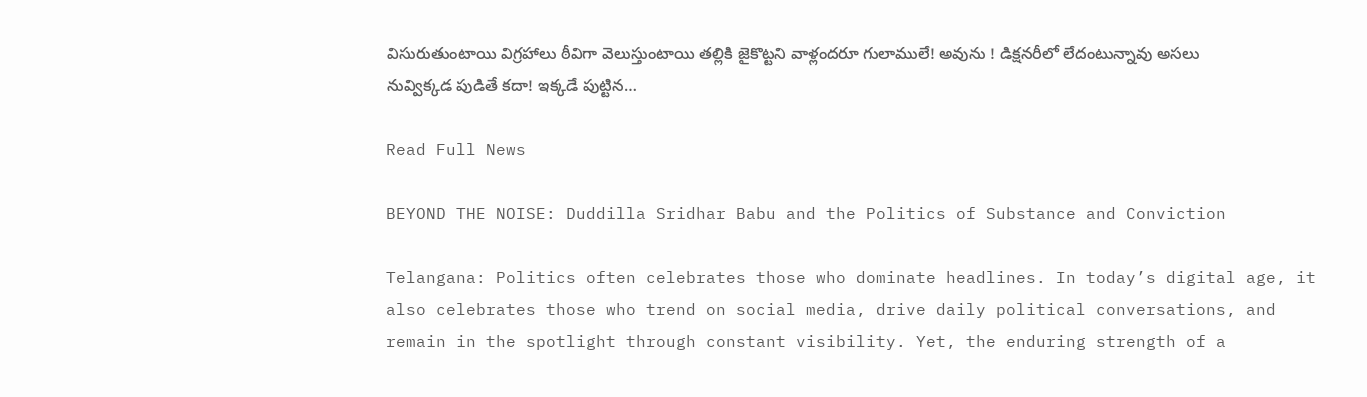విసురుతుంటాయి విగ్రహాలు ఠీవిగా వెలుస్తుంటాయి తల్లికి జైకొట్టని వాళ్లందరూ గులాములే! అవును ! డిక్షనరీలో లేదంటున్నావు అసలు నువ్విక్కడ పుడితే కదా! ఇక్కడే పుట్టిన…

Read Full News

BEYOND THE NOISE: Duddilla Sridhar Babu and the Politics of Substance and Conviction

Telangana: Politics often celebrates those who dominate headlines. In today’s digital age, it also celebrates those who trend on social media, drive daily political conversations, and remain in the spotlight through constant visibility. Yet, the enduring strength of a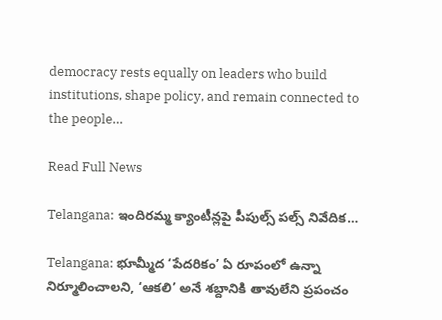democracy rests equally on leaders who build institutions, shape policy, and remain connected to the people…

Read Full News

Telangana: ఇందిరమ్మ క్యాంటీన్లపై పీపుల్స్ పల్స్ నివేదిక…

Telangana: భూమ్మీద ‘పేదరికం’ ఏ రూపంలో ఉన్నా నిర్మూలించాలని, ‘ఆకలి’ అనే శబ్దానికి తావులేని ప్రపంచం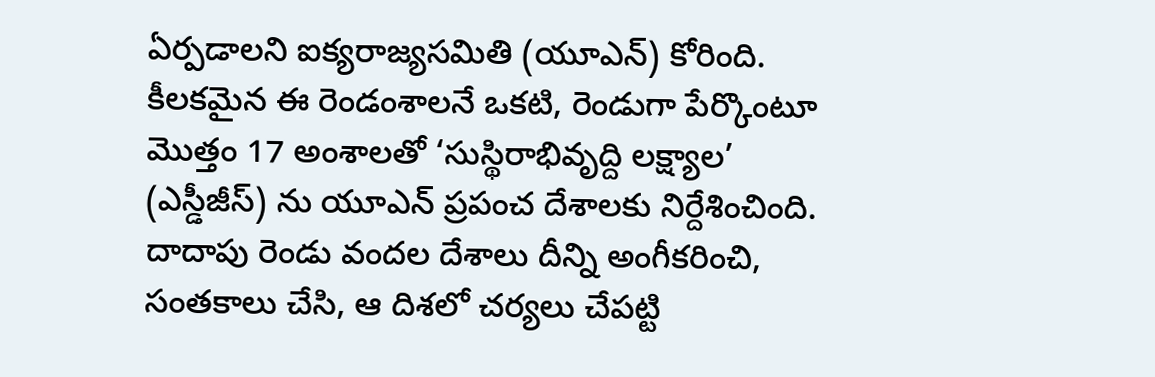ఏర్పడాలని ఐక్యరాజ్యసమితి (యూఎన్) కోరింది. కీలకమైన ఈ రెండంశాలనే ఒకటి, రెండుగా పేర్కొంటూ మొత్తం 17 అంశాలతో ‘సుస్థిరాభివృద్ది లక్ష్యాల’ (ఎస్డీజీస్) ను యూఎన్ ప్రపంచ దేశాలకు నిర్దేశించింది. దాదాపు రెండు వందల దేశాలు దీన్ని అంగీకరించి, సంతకాలు చేసి, ఆ దిశలో చర్యలు చేపట్టి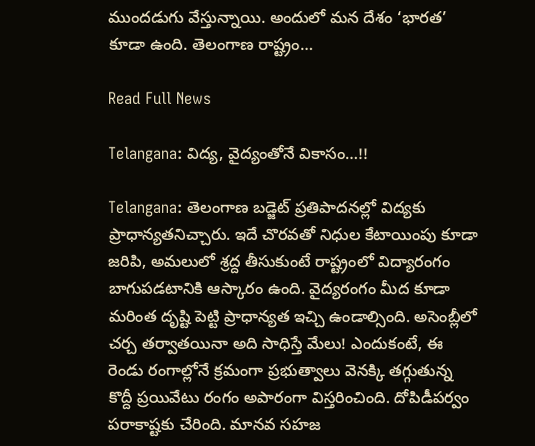ముందడుగు వేస్తున్నాయి. అందులో మన దేశం ‘భారత’ కూడా ఉంది. తెలంగాణ రాష్ట్రం…

Read Full News

Telangana: విద్య, వైద్యంతోనే వికాసం…!!

Telangana: తెలంగాణ బడ్జెట్ ప్రతిపాదనల్లో విద్యకు ప్రాధాన్యతనిచ్చారు. ఇదే చొరవతో నిధుల కేటాయింపు కూడా జరిపి, అమలులో శ్రద్ద తీసుకుంటే రాష్ట్రంలో విద్యారంగం బాగుపడటానికి ఆస్కారం ఉంది. వైద్యరంగం మీద కూడా మరింత దృష్టి పెట్టి ప్రాధాన్యత ఇచ్చి ఉండాల్సింది. అసెంబ్లీలో చర్చ తర్వాతయినా అది సాధిస్తే మేలు! ఎందుకంటే, ఈ రెండు రంగాల్లోనే క్రమంగా ప్రభుత్వాలు వెనక్కి తగ్గుతున్న కొద్దీ ప్రయివేటు రంగం అపారంగా విస్తరించింది. దోపిడీపర్వం పరాకాష్టకు చేరింది. మానవ సహజ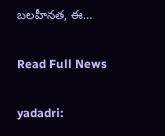బలహీనత, ఈ…

Read Full News

yadadri: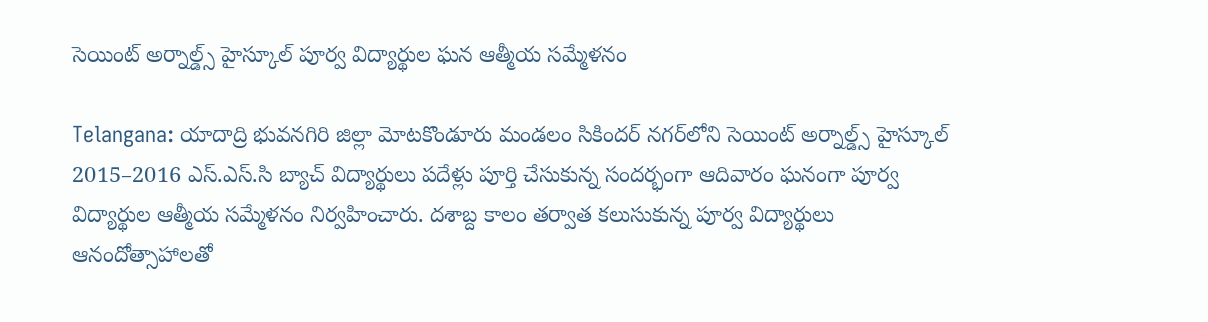సెయింట్ అర్నాల్డ్స్ హైస్కూల్ పూర్వ విద్యార్థుల ఘన ఆత్మీయ సమ్మేళనం

Telangana: యాదాద్రి భువనగిరి జిల్లా మోటకొండూరు మండలం సికిందర్ నగర్‌లోని సెయింట్ అర్నాల్డ్స్ హైస్కూల్ 2015–2016 ఎస్‌.ఎస్‌.సి బ్యాచ్ విద్యార్థులు పదేళ్లు పూర్తి చేసుకున్న సందర్భంగా ఆదివారం ఘనంగా పూర్వ విద్యార్థుల ఆత్మీయ సమ్మేళనం నిర్వహించారు. దశాబ్ద కాలం తర్వాత కలుసుకున్న పూర్వ విద్యార్థులు ఆనందోత్సాహాలతో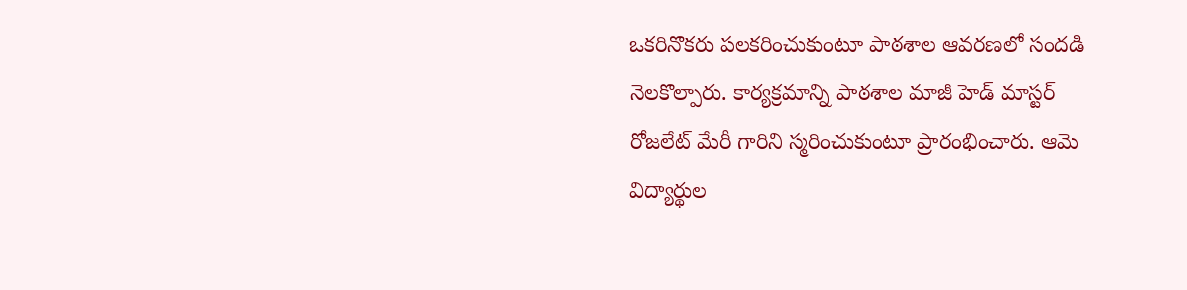ఒకరినొకరు పలకరించుకుంటూ పాఠశాల ఆవరణలో సందడి నెలకొల్పారు. కార్యక్రమాన్ని పాఠశాల మాజీ హెడ్ మాస్టర్ రోజలేట్ మేరీ గారిని స్మరించుకుంటూ ప్రారంభించారు. ఆమె విద్యార్థుల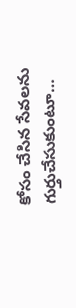కోసం చేసిన సేవలను గుర్తుచేసుకుంటూ…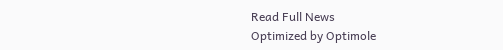Read Full News
Optimized by Optimole